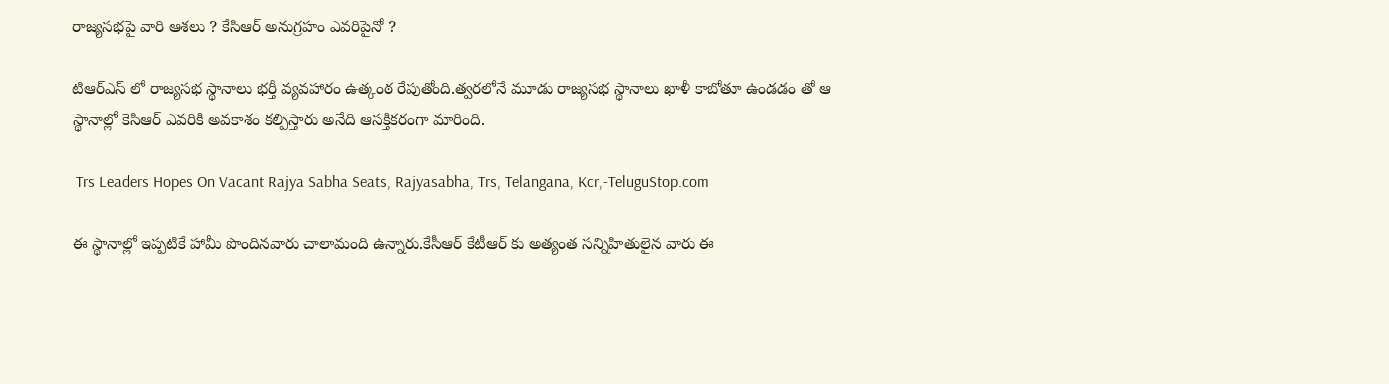రాజ్యసభపై వారి ఆశలు ? కేసిఆర్ అనుగ్రహం ఎవరిపైనో ?

టిఆర్ఎస్ లో రాజ్యసభ స్థానాలు భర్తీ వ్యవహారం ఉత్కంఠ రేపుతోంది.త్వరలోనే మూడు రాజ్యసభ స్థానాలు ఖాళీ కాబోతూ ఉండడం తో ఆ స్థానాల్లో కెసిఆర్ ఎవరికి అవకాశం కల్పిస్తారు అనేది ఆసక్తికరంగా మారింది.

 Trs Leaders Hopes On Vacant Rajya Sabha Seats, Rajyasabha, Trs, Telangana, Kcr,-TeluguStop.com

ఈ స్థానాల్లో ఇప్పటికే హామీ పొందినవారు చాలామంది ఉన్నారు.కేసీఆర్ కేటీఆర్ కు అత్యంత సన్నిహితులైన వారు ఈ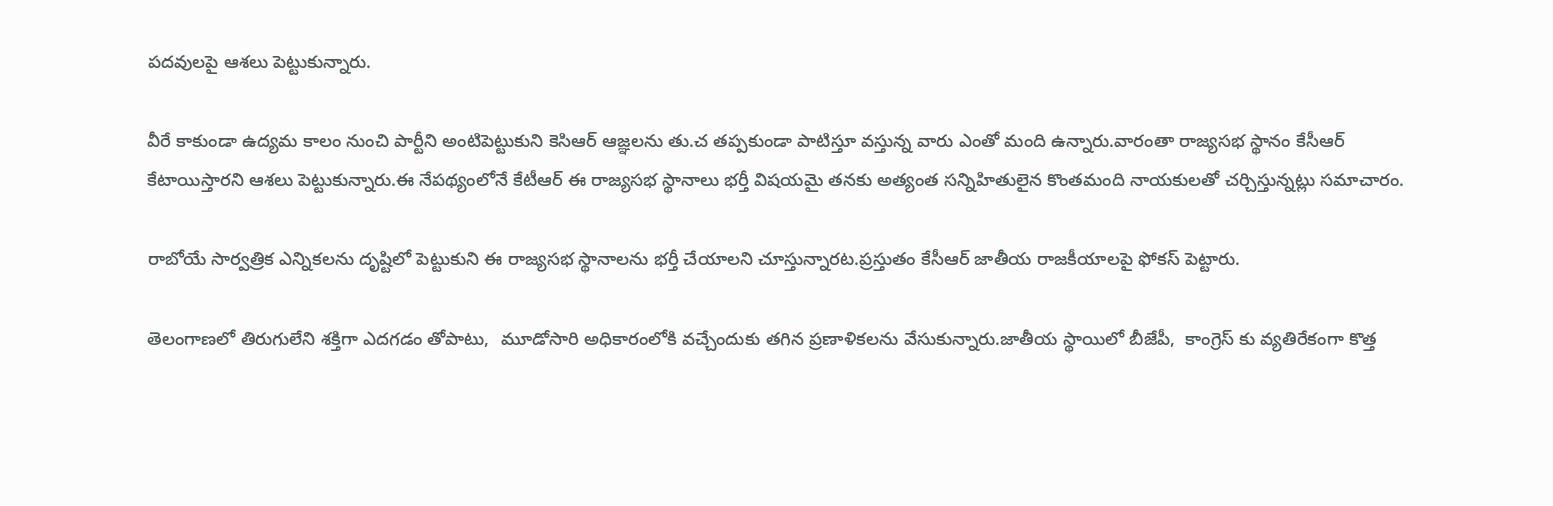పదవులపై ఆశలు పెట్టుకున్నారు.

వీరే కాకుండా ఉద్యమ కాలం నుంచి పార్టీని అంటిపెట్టుకుని కెసిఆర్ ఆజ్ఞలను తు.చ తప్పకుండా పాటిస్తూ వస్తున్న వారు ఎంతో మంది ఉన్నారు.వారంతా రాజ్యసభ స్థానం కేసీఆర్ కేటాయిస్తారని ఆశలు పెట్టుకున్నారు.ఈ నేపథ్యంలోనే కేటీఆర్ ఈ రాజ్యసభ స్థానాలు భర్తీ విషయమై తనకు అత్యంత సన్నిహితులైన కొంతమంది నాయకులతో చర్చిస్తున్నట్లు సమాచారం.

రాబోయే సార్వత్రిక ఎన్నికలను దృష్టిలో పెట్టుకుని ఈ రాజ్యసభ స్థానాలను భర్తీ చేయాలని చూస్తున్నారట.ప్రస్తుతం కేసీఆర్ జాతీయ రాజకీయాలపై ఫోకస్ పెట్టారు.

తెలంగాణలో తిరుగులేని శక్తిగా ఎదగడం తోపాటు,  మూడోసారి అధికారంలోకి వచ్చేందుకు తగిన ప్రణాళికలను వేసుకున్నారు.జాతీయ స్థాయిలో బీజేపీ,  కాంగ్రెస్ కు వ్యతిరేకంగా కొత్త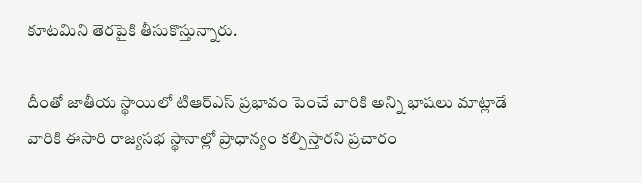కూటమిని తెరపైకి తీసుకొస్తున్నారు.

దీంతో జాతీయ స్థాయిలో టిఆర్ఎస్ ప్రభావం పెంచే వారికి అన్ని భాషలు మాట్లాడే వారికి ఈసారి రాజ్యసభ స్థానాల్లో ప్రాధాన్యం కల్పిస్తారని ప్రచారం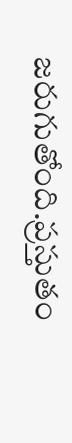జరుగుతోంది.ప్రస్తుతం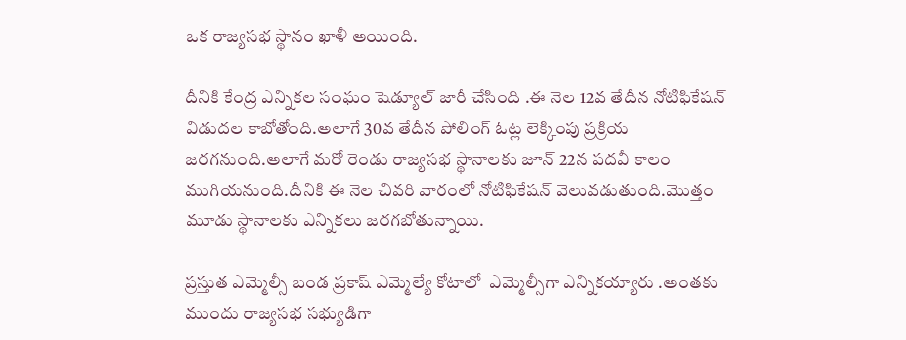ఒక రాజ్యసభ స్థానం ఖాళీ అయింది.

దీనికి కేంద్ర ఎన్నికల సంఘం షెడ్యూల్ జారీ చేసింది .ఈ నెల 12వ తేదీన నోటిఫికేషన్ విడుదల కాబోతోంది.అలాగే 30వ తేదీన పోలింగ్ ఓట్ల లెక్కింపు ప్రక్రియ జరగనుంది.అలాగే మరో రెండు రాజ్యసభ స్థానాలకు జూన్ 22న పదవీ కాలం ముగియనుంది.దీనికి ఈ నెల చివరి వారంలో నోటిఫికేషన్ వెలువడుతుంది.మొత్తం మూడు స్థానాలకు ఎన్నికలు జరగబోతున్నాయి.

ప్రస్తుత ఎమ్మెల్సీ బండ ప్రకాష్ ఎమ్మెల్యే కోటాలో  ఎమ్మెల్సీగా ఎన్నికయ్యారు .అంతకు ముందు రాజ్యసభ సభ్యుడిగా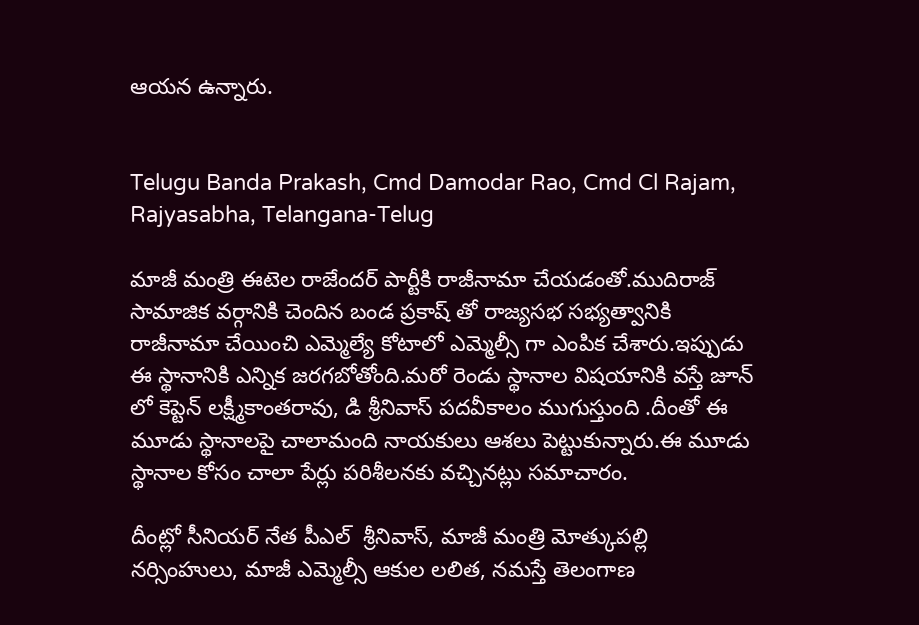ఆయన ఉన్నారు.


Telugu Banda Prakash, Cmd Damodar Rao, Cmd Cl Rajam, Rajyasabha, Telangana-Telug

మాజీ మంత్రి ఈటెల రాజేందర్ పార్టీకి రాజీనామా చేయడంతో.ముదిరాజ్ సామాజిక వర్గానికి చెందిన బండ ప్రకాష్ తో రాజ్యసభ సభ్యత్వానికి రాజీనామా చేయించి ఎమ్మెల్యే కోటాలో ఎమ్మెల్సీ గా ఎంపిక చేశారు.ఇప్పుడు ఈ స్థానానికి ఎన్నిక జరగబోతోంది.మరో రెండు స్థానాల విషయానికి వస్తే జూన్ లో కెప్టెన్ లక్ష్మీకాంతరావు, డి శ్రీనివాస్ పదవీకాలం ముగుస్తుంది .దీంతో ఈ మూడు స్థానాలపై చాలామంది నాయకులు ఆశలు పెట్టుకున్నారు.ఈ మూడు స్థానాల కోసం చాలా పేర్లు పరిశీలనకు వచ్చినట్లు సమాచారం.

దీంట్లో సీనియర్ నేత పీఎల్  శ్రీనివాస్, మాజీ మంత్రి మోత్కుపల్లి నర్సింహులు, మాజీ ఎమ్మెల్సీ ఆకుల లలిత, నమస్తే తెలంగాణ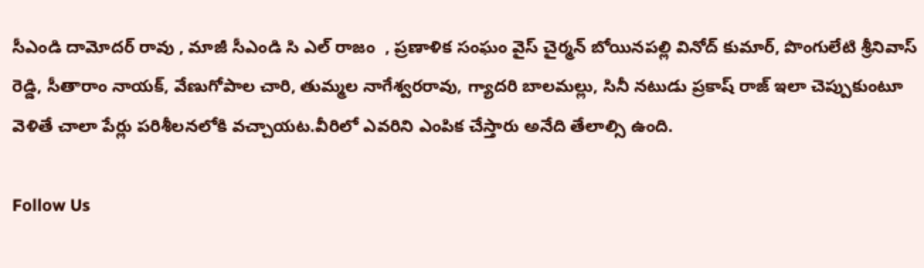సీఎండి దామోదర్ రావు , మాజీ సీఎండి సి ఎల్ రాజం  , ప్రణాళిక సంఘం వైస్ చైర్మన్ బోయినపల్లి వినోద్ కుమార్, పొంగులేటి శ్రీనివాస్ రెడ్డి, సీతారాం నాయక్, వేణుగోపాల చారి, తుమ్మల నాగేశ్వరరావు, గ్యాదరి బాలమల్లు, సినీ నటుడు ప్రకాష్ రాజ్ ఇలా చెప్పుకుంటూ వెళితే చాలా పేర్లు పరిశీలనలోకి వచ్చాయట.వీరిలో ఎవరిని ఎంపిక చేస్తారు అనేది తేలాల్సి ఉంది.

Follow Us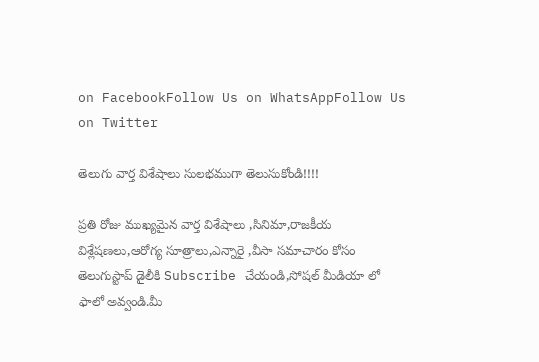on FacebookFollow Us on WhatsAppFollow Us on Twitter

తెలుగు వార్త విశేషాలు సులభముగా తెలుసుకోండి!!!!

ప్రతి రోజు ముఖ్యమైన వార్త విశేషాలు ,సినిమా,రాజకీయ విశ్లేషణలు,ఆరోగ్య సూత్రాలు,ఎన్నారై ,వీసా సమాచారం కోసం తెలుగుస్టాప్ డైలీకి Subscribe చేయండి,సోషల్ మీడియా లో ఫాలో అవ్వండి.మీ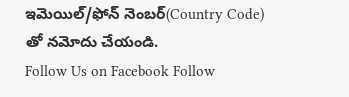ఇమెయిల్/ఫోన్ నెంబర్(Country Code) తో నమోదు చేయండి.
Follow Us on Facebook Follow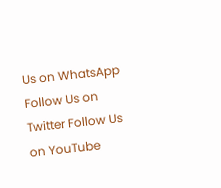Us on WhatsApp  Follow Us on Twitter Follow Us on YouTube